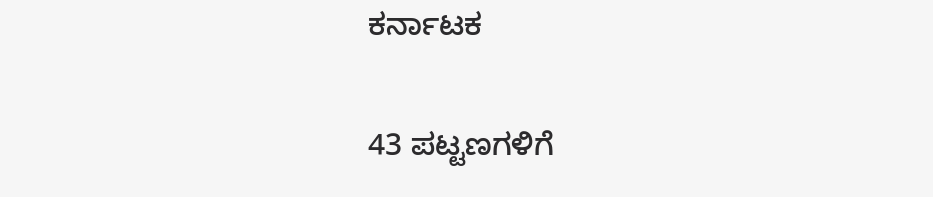ಕರ್ನಾಟಕ

43 ಪಟ್ಟಣಗಳಿಗೆ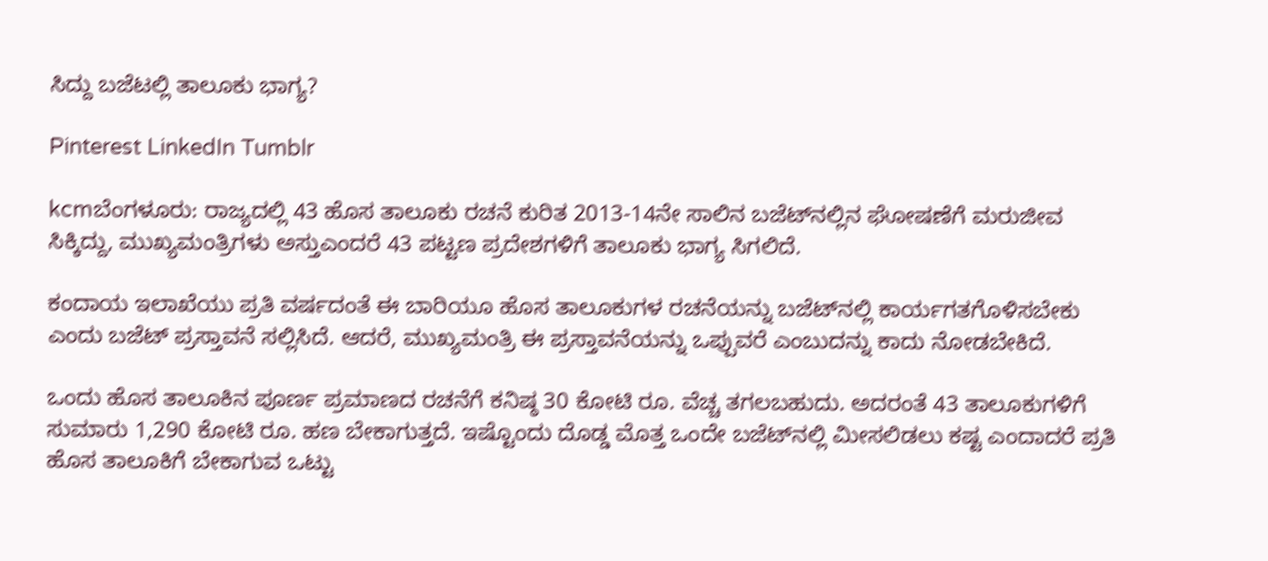ಸಿದ್ದು ಬಜೆಟಲ್ಲಿ ತಾಲೂಕು ಭಾಗ್ಯ?

Pinterest LinkedIn Tumblr

kcmಬೆಂಗಳೂರು: ರಾಜ್ಯದಲ್ಲಿ 43 ಹೊಸ ತಾಲೂಕು ರಚನೆ ಕುರಿತ 2013-14ನೇ ಸಾಲಿನ ಬಜೆಟ್‌ನಲ್ಲಿನ ಘೋಷಣೆಗೆ ಮರುಜೀವ ಸಿಕ್ಕಿದ್ದು, ಮುಖ್ಯಮಂತ್ರಿಗಳು ಅಸ್ತುಎಂದರೆ 43 ಪಟ್ಟಣ ಪ್ರದೇಶಗಳಿಗೆ ತಾಲೂಕು ಭಾಗ್ಯ ಸಿಗಲಿದೆ.

ಕಂದಾಯ ಇಲಾಖೆಯು ಪ್ರತಿ ವರ್ಷದಂತೆ ಈ ಬಾರಿಯೂ ಹೊಸ ತಾಲೂಕುಗಳ ರಚನೆಯನ್ನು ಬಜೆಟ್‌ನಲ್ಲಿ ಕಾರ್ಯಗತಗೊಳಿಸಬೇಕು ಎಂದು ಬಜೆಟ್‌ ಪ್ರಸ್ತಾವನೆ ಸಲ್ಲಿಸಿದೆ. ಆದರೆ, ಮುಖ್ಯಮಂತ್ರಿ ಈ ಪ್ರಸ್ತಾವನೆಯನ್ನು ಒಪ್ಪುವರೆ ಎಂಬುದನ್ನು ಕಾದು ನೋಡಬೇಕಿದೆ.

ಒಂದು ಹೊಸ ತಾಲೂಕಿನ ಪೂರ್ಣ ಪ್ರಮಾಣದ ರಚನೆಗೆ ಕನಿಷ್ಠ 30 ಕೋಟಿ ರೂ. ವೆಚ್ಚ ತಗಲಬಹುದು. ಅದರಂತೆ 43 ತಾಲೂಕುಗಳಿಗೆ ಸುಮಾರು 1,290 ಕೋಟಿ ರೂ. ಹಣ ಬೇಕಾಗುತ್ತದೆ. ಇಷ್ಟೊಂದು ದೊಡ್ಡ ಮೊತ್ತ ಒಂದೇ ಬಜೆಟ್‌ನಲ್ಲಿ ಮೀಸಲಿಡಲು ಕಷ್ಟ ಎಂದಾದರೆ ಪ್ರತಿ ಹೊಸ ತಾಲೂಕಿಗೆ ಬೇಕಾಗುವ ಒಟ್ಟು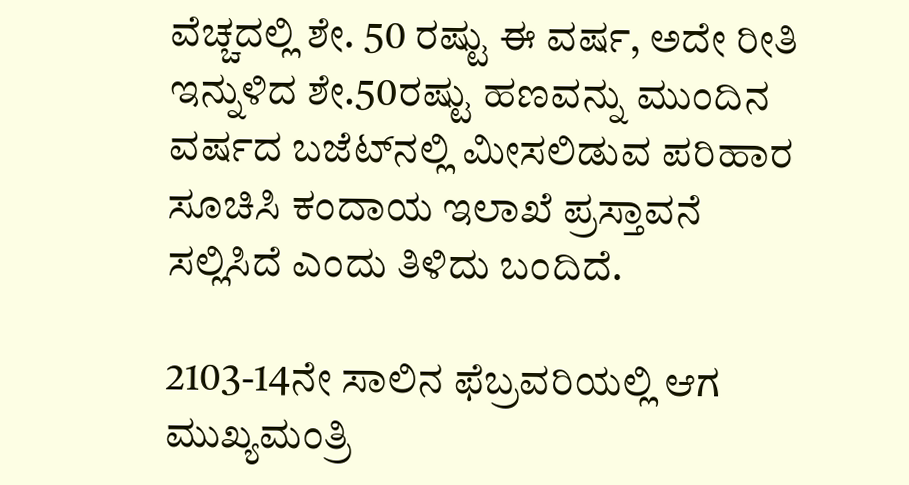ವೆಚ್ಚದಲ್ಲಿ ಶೇ. 50 ರಷ್ಟು ಈ ವರ್ಷ, ಅದೇ ರೀತಿ ಇನ್ನುಳಿದ ಶೇ.50ರಷ್ಟು ಹಣವನ್ನು ಮುಂದಿನ ವರ್ಷದ ಬಜೆಟ್‌ನಲ್ಲಿ ಮೀಸಲಿಡುವ ಪರಿಹಾರ ಸೂಚಿಸಿ ಕಂದಾಯ ಇಲಾಖೆ ಪ್ರಸ್ತಾವನೆ ಸಲ್ಲಿಸಿದೆ ಎಂದು ತಿಳಿದು ಬಂದಿದೆ.

2103-14ನೇ ಸಾಲಿನ ಫೆಬ್ರವರಿಯಲ್ಲಿ ಆಗ ಮುಖ್ಯಮಂತ್ರಿ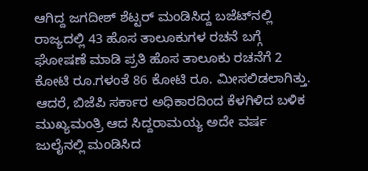ಆಗಿದ್ದ ಜಗದೀಶ್‌ ಶೆಟ್ಟರ್‌ ಮಂಡಿಸಿದ್ದ ಬಜೆಟ್‌ನಲ್ಲಿ ರಾಜ್ಯದಲ್ಲಿ 43 ಹೊಸ ತಾಲೂಕುಗಳ ರಚನೆ ಬಗ್ಗೆ ಘೋಷಣೆ ಮಾಡಿ ಪ್ರತಿ ಹೊಸ ತಾಲೂಕು ರಚನೆಗೆ 2 ಕೋಟಿ ರೂ.ಗಳಂತೆ 86 ಕೋಟಿ ರೂ. ಮೀಸಲಿಡಲಾಗಿತ್ತು. ಆದರೆ, ಬಿಜೆಪಿ ಸರ್ಕಾರ ಅಧಿಕಾರದಿಂದ ಕೆಳಗಿಳಿದ ಬಳಿಕ ಮುಖ್ಯಮಂತ್ರಿ ಆದ ಸಿದ್ದರಾಮಯ್ಯ ಅದೇ ವರ್ಷ ಜುಲೈನಲ್ಲಿ ಮಂಡಿಸಿದ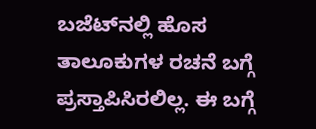ಬಜೆಟ್‌ನಲ್ಲಿ ಹೊಸ ತಾಲೂಕುಗಳ ರಚನೆ ಬಗ್ಗೆ ಪ್ರಸ್ತಾಪಿಸಿರಲಿಲ್ಲ. ಈ ಬಗ್ಗೆ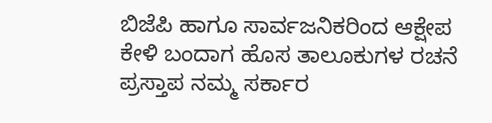ಬಿಜೆಪಿ ಹಾಗೂ ಸಾರ್ವಜನಿಕರಿಂದ ಆಕ್ಷೇಪ ಕೇಳಿ ಬಂದಾಗ ಹೊಸ ತಾಲೂಕುಗಳ ರಚನೆ ಪ್ರಸ್ತಾಪ ನಮ್ಮ ಸರ್ಕಾರ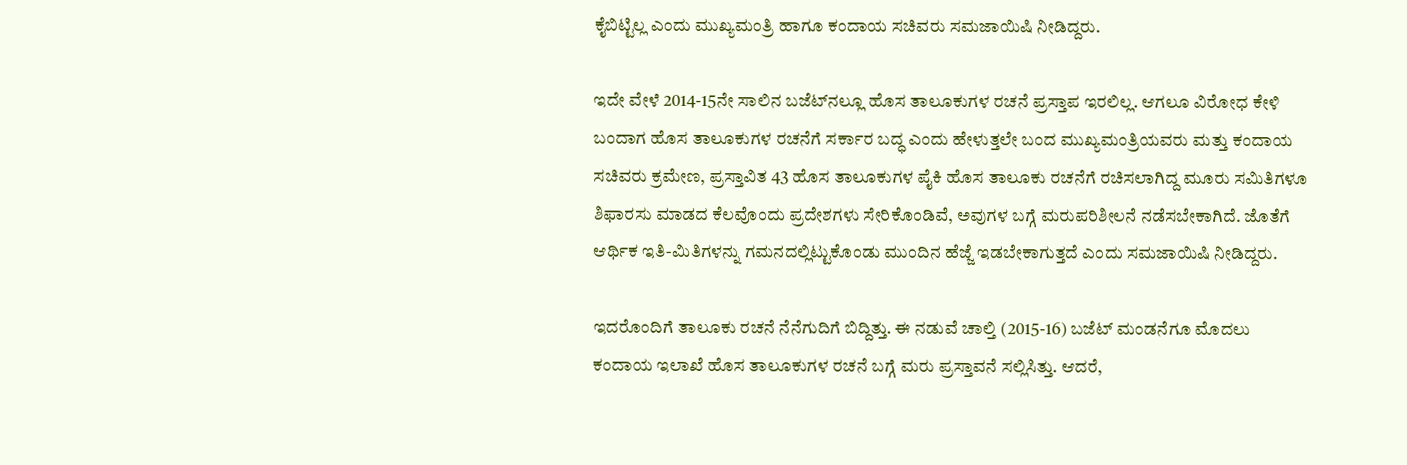ಕೈಬಿಟ್ಟಿಲ್ಲ ಎಂದು ಮುಖ್ಯಮಂತ್ರಿ ಹಾಗೂ ಕಂದಾಯ ಸಚಿವರು ಸಮಜಾಯಿಷಿ ನೀಡಿದ್ದರು.

ಇದೇ ವೇಳೆ 2014-15ನೇ ಸಾಲಿನ ಬಜೆಟ್‌ನಲ್ಲೂ ಹೊಸ ತಾಲೂಕುಗಳ ರಚನೆ ಪ್ರಸ್ತಾಪ ಇರಲಿಲ್ಲ. ಆಗಲೂ ವಿರೋಧ ಕೇಳಿ ಬಂದಾಗ ಹೊಸ ತಾಲೂಕುಗಳ ರಚನೆಗೆ ಸರ್ಕಾರ ಬದ್ಧ ಎಂದು ಹೇಳುತ್ತಲೇ ಬಂದ ಮುಖ್ಯಮಂತ್ರಿಯವರು ಮತ್ತು ಕಂದಾಯ ಸಚಿವರು ಕ್ರಮೇಣ, ಪ್ರಸ್ತಾವಿತ 43 ಹೊಸ ತಾಲೂಕುಗಳ ಪೈಕಿ ಹೊಸ ತಾಲೂಕು ರಚನೆಗೆ ರಚಿಸಲಾಗಿದ್ದ ಮೂರು ಸಮಿತಿಗಳೂ ಶಿಫಾರಸು ಮಾಡದ ಕೆಲವೊಂದು ಪ್ರದೇಶಗಳು ಸೇರಿಕೊಂಡಿವೆ, ಅವುಗಳ ಬಗ್ಗೆ ಮರುಪರಿಶೀಲನೆ ನಡೆಸಬೇಕಾಗಿದೆ. ಜೊತೆಗೆ ಆರ್ಥಿಕ ಇತಿ-ಮಿತಿಗಳನ್ನು ಗಮನದಲ್ಲಿಟ್ಟುಕೊಂಡು ಮುಂದಿನ ಹೆಜ್ಜೆ ಇಡಬೇಕಾಗುತ್ತದೆ ಎಂದು ಸಮಜಾಯಿಷಿ ನೀಡಿದ್ದರು.

ಇದರೊಂದಿಗೆ ತಾಲೂಕು ರಚನೆ ನೆನೆಗುದಿಗೆ ಬಿದ್ದಿತ್ತು. ಈ ನಡುವೆ ಚಾಲ್ತಿ (2015-16) ಬಜೆಟ್‌ ಮಂಡನೆಗೂ ಮೊದಲು ಕಂದಾಯ ಇಲಾಖೆ ಹೊಸ ತಾಲೂಕುಗಳ ರಚನೆ ಬಗ್ಗೆ ಮರು ಪ್ರಸ್ತಾವನೆ ಸಲ್ಲಿಸಿತ್ತು. ಆದರೆ,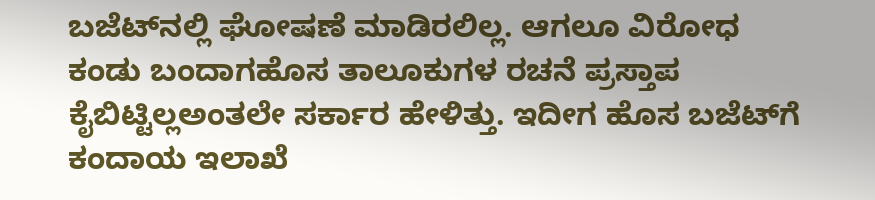ಬಜೆಟ್‌ನಲ್ಲಿ ಘೋಷಣೆ ಮಾಡಿರಲಿಲ್ಲ. ಆಗಲೂ ವಿರೋಧ ಕಂಡು ಬಂದಾಗಹೊಸ ತಾಲೂಕುಗಳ ರಚನೆ ಪ್ರಸ್ತಾಪ ಕೈಬಿಟ್ಟಿಲ್ಲಅಂತಲೇ ಸರ್ಕಾರ ಹೇಳಿತ್ತು. ಇದೀಗ ಹೊಸ ಬಜೆಟ್‌ಗೆ ಕಂದಾಯ ಇಲಾಖೆ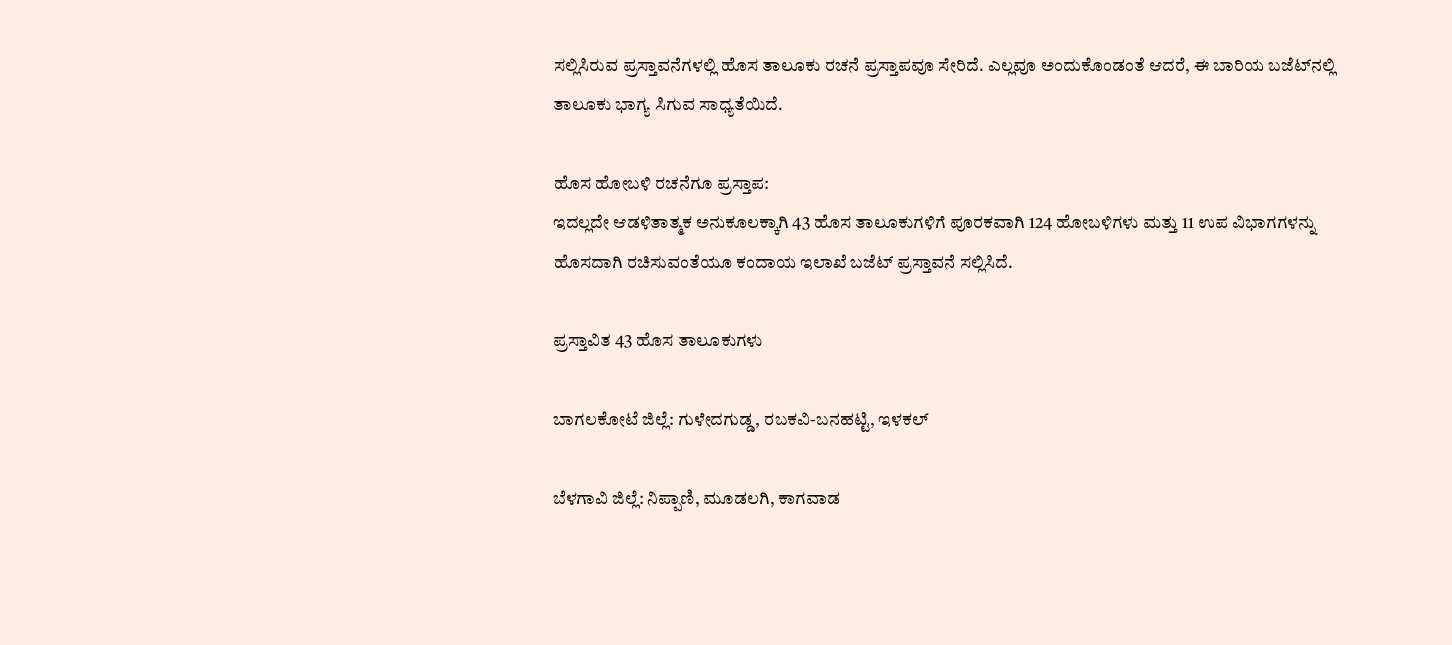ಸಲ್ಲಿಸಿರುವ ಪ್ರಸ್ತಾವನೆಗಳಲ್ಲಿ ಹೊಸ ತಾಲೂಕು ರಚನೆ ಪ್ರಸ್ತಾಪವೂ ಸೇರಿದೆ. ಎಲ್ಲವೂ ಅಂದುಕೊಂಡಂತೆ ಆದರೆ, ಈ ಬಾರಿಯ ಬಜೆಟ್‌ನಲ್ಲಿ ತಾಲೂಕು ಭಾಗ್ಯ ಸಿಗುವ ಸಾಧ್ಯತೆಯಿದೆ.

ಹೊಸ ಹೋಬಳಿ ರಚನೆಗೂ ಪ್ರಸ್ತಾಪ:
ಇದಲ್ಲದೇ ಆಡಳಿತಾತ್ಮಕ ಅನುಕೂಲಕ್ಕಾಗಿ 43 ಹೊಸ ತಾಲೂಕುಗಳಿಗೆ ಪೂರಕವಾಗಿ 124 ಹೋಬಳಿಗಳು ಮತ್ತು 11 ಉಪ ವಿಭಾಗಗಳನ್ನು ಹೊಸದಾಗಿ ರಚಿಸುವಂತೆಯೂ ಕಂದಾಯ ಇಲಾಖೆ ಬಜೆಟ್‌ ಪ್ರಸ್ತಾವನೆ ಸಲ್ಲಿಸಿದೆ.

ಪ್ರಸ್ತಾವಿತ 43 ಹೊಸ ತಾಲೂಕುಗಳು

ಬಾಗಲಕೋಟೆ ಜಿಲ್ಲೆ: ಗುಳೇದಗುಡ್ಡ, ರಬಕವಿ-ಬನಹಟ್ಟಿ, ಇಳಕಲ್‌

ಬೆಳಗಾವಿ ಜಿಲ್ಲೆ: ನಿಪ್ಪಾಣಿ, ಮೂಡಲಗಿ, ಕಾಗವಾಡ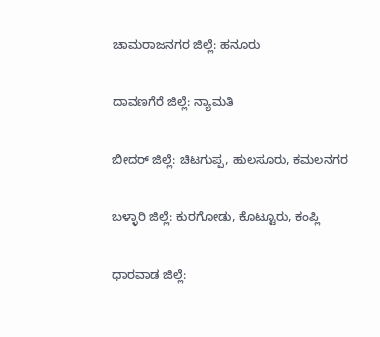ಚಾಮರಾಜನಗರ ಜಿಲ್ಲೆ: ಹನೂರು

ದಾವಣಗೆರೆ ಜಿಲ್ಲೆ: ನ್ಯಾಮತಿ

ಬೀದರ್‌ ಜಿಲ್ಲೆ: ಚಿಟಗುಪ್ಪ, ಹುಲಸೂರು, ಕಮಲನಗರ

ಬಳ್ಳಾರಿ ಜಿಲ್ಲೆ: ಕುರಗೋಡು, ಕೊಟ್ಟೂರು, ಕಂಪ್ಲಿ

ಧಾರವಾಡ ಜಿಲ್ಲೆ: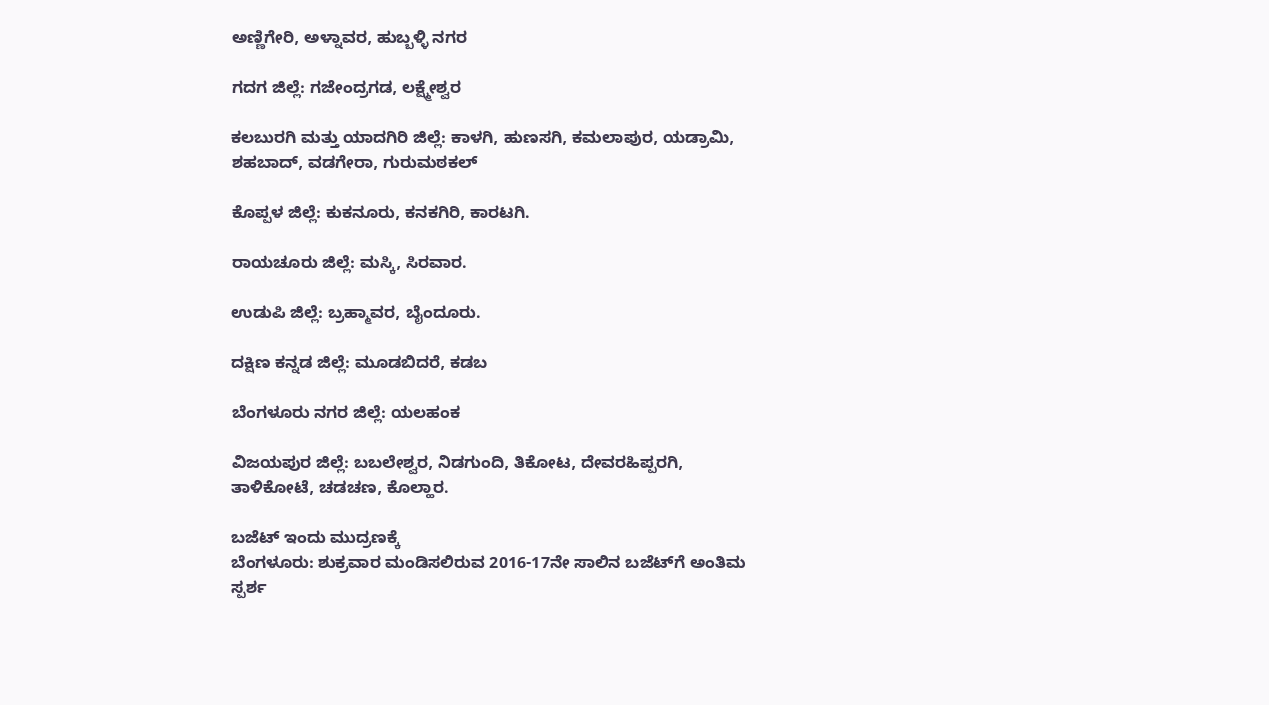ಅಣ್ಣಿಗೇರಿ, ಅಳ್ನಾವರ, ಹುಬ್ಬಳ್ಳಿ ನಗರ

ಗದಗ ಜಿಲ್ಲೆ: ಗಜೇಂದ್ರಗಡ, ಲಕ್ಷ್ಮೇಶ್ವರ

ಕಲಬುರಗಿ ಮತ್ತು ಯಾದಗಿರಿ ಜಿಲ್ಲೆ: ಕಾಳಗಿ, ಹುಣಸಗಿ, ಕಮಲಾಪುರ, ಯಡ್ರಾಮಿ, ಶಹಬಾದ್‌, ವಡಗೇರಾ, ಗುರುಮಠಕಲ್‌

ಕೊಪ್ಪಳ ಜಿಲ್ಲೆ: ಕುಕನೂರು, ಕನಕಗಿರಿ, ಕಾರಟಗಿ.

ರಾಯಚೂರು ಜಿಲ್ಲೆ: ಮಸ್ಕಿ, ಸಿರವಾರ.

ಉಡುಪಿ ಜಿಲ್ಲೆ: ಬ್ರಹ್ಮಾವರ, ಬೈಂದೂರು.

ದಕ್ಷಿಣ ಕನ್ನಡ ಜಿಲ್ಲೆ: ಮೂಡಬಿದರೆ, ಕಡಬ

ಬೆಂಗಳೂರು ನಗರ ಜಿಲ್ಲೆ: ಯಲಹಂಕ

ವಿಜಯಪುರ ಜಿಲ್ಲೆ: ಬಬಲೇಶ್ವರ, ನಿಡಗುಂದಿ, ತಿಕೋಟ, ದೇವರಹಿಪ್ಪರಗಿ, ತಾಳಿಕೋಟೆ, ಚಡಚಣ, ಕೊಲ್ಹಾರ.

ಬಜೆಟ್‌ ಇಂದು ಮುದ್ರಣಕ್ಕೆ
ಬೆಂಗಳೂರು: ಶುಕ್ರವಾರ ಮಂಡಿಸಲಿರುವ 2016-17ನೇ ಸಾಲಿನ ಬಜೆಟ್‌ಗೆ ಅಂತಿಮ ಸ್ಪರ್ಶ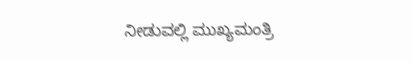ನೀಡುವಲ್ಲಿ ಮುಖ್ಯಮಂತ್ರಿ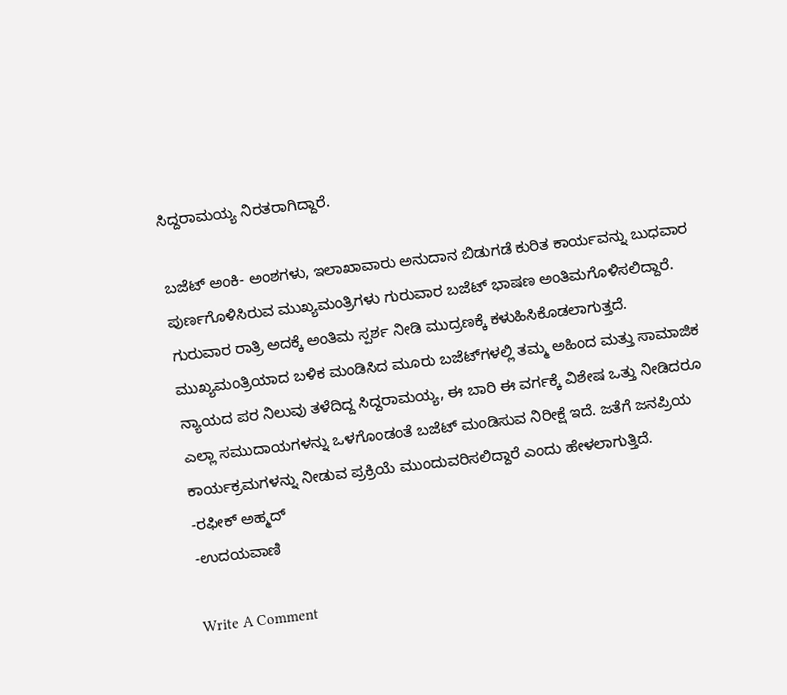ಸಿದ್ದರಾಮಯ್ಯ ನಿರತರಾಗಿದ್ದಾರೆ.

ಬಜೆಟ್‌ ಅಂಕಿ- ಅಂಶಗಳು, ಇಲಾಖಾವಾರು ಅನುದಾನ ಬಿಡುಗಡೆ ಕುರಿತ ಕಾರ್ಯವನ್ನು ಬುಧವಾರ ಪುರ್ಣಗೊಳಿಸಿರುವ ಮುಖ್ಯಮಂತ್ರಿಗಳು ಗುರುವಾರ ಬಜೆಟ್‌ ಭಾಷಣ ಅಂತಿಮಗೊಳಿಸಲಿದ್ದಾರೆ. ಗುರುವಾರ ರಾತ್ರಿ ಅದಕ್ಕೆ ಅಂತಿಮ ಸ್ಪರ್ಶ ನೀಡಿ ಮುದ್ರಣಕ್ಕೆ ಕಳುಹಿಸಿಕೊಡಲಾಗುತ್ತದೆ.
ಮುಖ್ಯಮಂತ್ರಿಯಾದ ಬಳಿಕ ಮಂಡಿಸಿದ ಮೂರು ಬಜೆಟ್‌ಗಳಲ್ಲಿ ತಮ್ಮ ಅಹಿಂದ ಮತ್ತು ಸಾಮಾಜಿಕ ನ್ಯಾಯದ ಪರ ನಿಲುವು ತಳೆದಿದ್ದ ಸಿದ್ದರಾಮಯ್ಯ, ಈ ಬಾರಿ ಈ ವರ್ಗಕ್ಕೆ ವಿಶೇಷ ಒತ್ತು ನೀಡಿದರೂ ಎಲ್ಲಾ ಸಮುದಾಯಗಳನ್ನು ಒಳಗೊಂಡಂತೆ ಬಜೆಟ್‌ ಮಂಡಿಸುವ ನಿರೀಕ್ಷೆ ಇದೆ. ಜತೆಗೆ ಜನಪ್ರಿಯ ಕಾರ್ಯಕ್ರಮಗಳನ್ನು ನೀಡುವ ಪ್ರಕ್ರಿಯೆ ಮುಂದುವರಿಸಲಿದ್ದಾರೆ ಎಂದು ಹೇಳಲಾಗುತ್ತಿದೆ.
-ರಫೀಕ್‌ ಅಹ್ಮದ್‌
-ಉದಯವಾಣಿ

Write A Comment